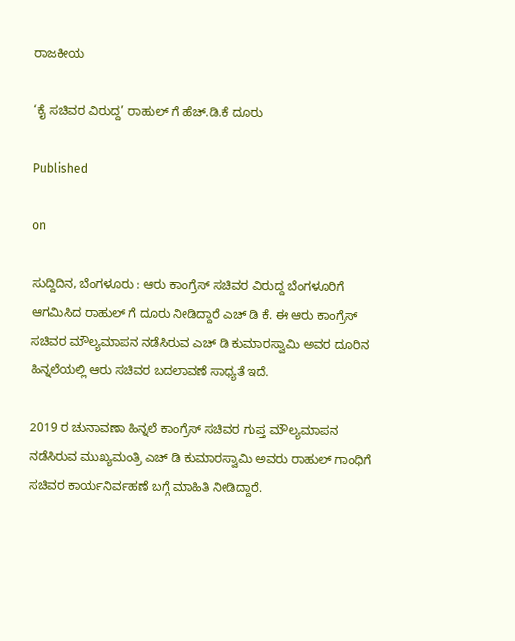ರಾಜಕೀಯ

‘ಕೈ ಸಚಿವರ ವಿರುದ್ದ’ ರಾಹುಲ್ ಗೆ ಹೆಚ್.ಡಿ.ಕೆ ದೂರು

Published

on

ಸುದ್ದಿದಿನ, ಬೆಂಗಳೂರು : ಆರು ಕಾಂಗ್ರೆಸ್ ಸಚಿವರ ವಿರುದ್ದ ಬೆಂಗಳೂರಿಗೆ ಆಗಮಿಸಿದ ರಾಹುಲ್ ಗೆ ದೂರು ನೀಡಿದ್ದಾರೆ ಎಚ್ ಡಿ ಕೆ. ಈ ಆರು ಕಾಂಗ್ರೆಸ್ ಸಚಿವರ ಮೌಲ್ಯಮಾಪನ ನಡೆಸಿರುವ ಎಚ್ ಡಿ ಕುಮಾರಸ್ವಾಮಿ ಅವರ ದೂರಿನ ಹಿನ್ನಲೆಯಲ್ಲಿ ಆರು ಸಚಿವರ ಬದಲಾವಣೆ ಸಾಧ್ಯತೆ ಇದೆ.

2019 ರ ಚುನಾವಣಾ ಹಿನ್ನಲೆ ಕಾಂಗ್ರೆಸ್ ಸಚಿವರ ಗುಪ್ತ ಮೌಲ್ಯಮಾಪನ ನಡೆಸಿರುವ ಮುಖ್ಯಮಂತ್ರಿ ಎಚ್ ಡಿ ಕುಮಾರಸ್ವಾಮಿ ಅವರು ರಾಹುಲ್ ಗಾಂಧಿಗೆ ಸಚಿವರ ಕಾರ್ಯನಿರ್ವಹಣೆ ಬಗ್ಗೆ ಮಾಹಿತಿ ನೀಡಿದ್ದಾರೆ.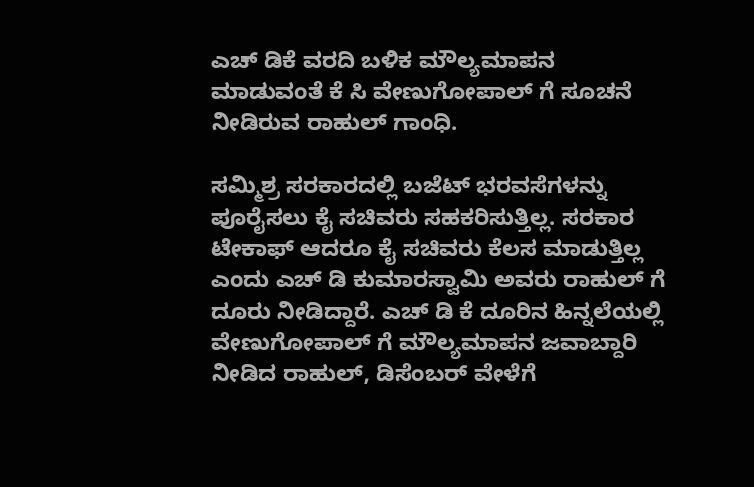ಎಚ್ ಡಿಕೆ ವರದಿ ಬಳಿಕ ಮೌಲ್ಯಮಾಪನ ಮಾಡುವಂತೆ ಕೆ ಸಿ ವೇಣುಗೋಪಾಲ್ ಗೆ ಸೂಚನೆ ನೀಡಿರುವ ರಾಹುಲ್ ಗಾಂಧಿ.

ಸಮ್ಮಿಶ್ರ ಸರಕಾರದಲ್ಲಿ ಬಜೆಟ್ ಭರವಸೆಗಳನ್ನು ಪೂರೈಸಲು ಕೈ ಸಚಿವರು ಸಹಕರಿಸುತ್ತಿಲ್ಲ. ಸರಕಾರ ಟೇಕಾಫ್ ಆದರೂ ಕೈ ಸಚಿವರು ಕೆಲಸ ಮಾಡುತ್ತಿಲ್ಲ ಎಂದು ಎಚ್ ಡಿ ಕುಮಾರಸ್ವಾಮಿ ಅವರು ರಾಹುಲ್ ಗೆ ದೂರು ನೀಡಿದ್ದಾರೆ. ಎಚ್ ಡಿ ಕೆ ದೂರಿನ ಹಿನ್ನಲೆಯಲ್ಲಿ ವೇಣುಗೋಪಾಲ್ ಗೆ ಮೌಲ್ಯಮಾಪನ ಜವಾಬ್ದಾರಿ ನೀಡಿದ ರಾಹುಲ್, ಡಿಸೆಂಬರ್ ವೇಳೆಗೆ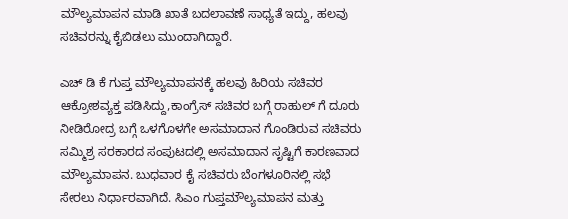ಮೌಲ್ಯಮಾಪನ ಮಾಡಿ ಖಾತೆ ಬದಲಾವಣೆ ಸಾಧ್ಯತೆ ಇದ್ದು, ಹಲವು ಸಚಿವರನ್ನು ಕೈಬಿಡಲು ಮುಂದಾಗಿದ್ದಾರೆ.

ಎಚ್ ಡಿ ಕೆ ಗುಪ್ತ ಮೌಲ್ಯಮಾಪನಕ್ಕೆ ಹಲವು ಹಿರಿಯ ಸಚಿವರ ಆಕ್ರೋಶವ್ಯಕ್ತ ಪಡಿಸಿದ್ದು,ಕಾಂಗ್ರೆಸ್ ಸಚಿವರ ಬಗ್ಗೆ ರಾಹುಲ್ ಗೆ ದೂರು ನೀಡಿರೋದ್ರ ಬಗ್ಗೆ ಒಳಗೊಳಗೇ ಅಸಮಾದಾನ ಗೊಂಡಿರುವ ಸಚಿವರು ಸಮ್ಮಿಶ್ರ ಸರಕಾರದ ಸಂಪುಟದಲ್ಲಿ ಅಸಮಾದಾನ ಸೃಷ್ಟಿಗೆ ಕಾರಣವಾದ ಮೌಲ್ಯಮಾಪನ. ಬುಧವಾರ ಕೈ ಸಚಿವರು ಬೆಂಗಳೂರಿನಲ್ಲಿ ಸಭೆ ಸೇರಲು ನಿರ್ಧಾರವಾಗಿದೆ. ಸಿಎಂ ಗುಪ್ತಮೌಲ್ಯಮಾಪನ ಮತ್ತು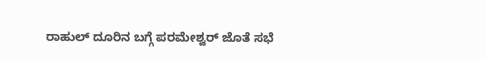ರಾಹುಲ್ ದೂರಿನ ಬಗ್ಗೆ ಪರಮೇಶ್ವರ್ ಜೊತೆ ಸಭೆ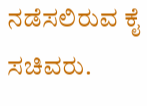ನಡೆಸಲಿರುವ ಕೈ ಸಚಿವರು.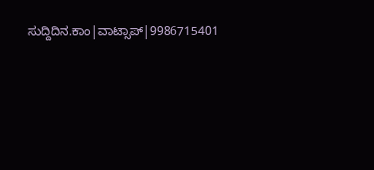ಸುದ್ದಿದಿನ.ಕಾಂ|ವಾಟ್ಸಾಪ್|9986715401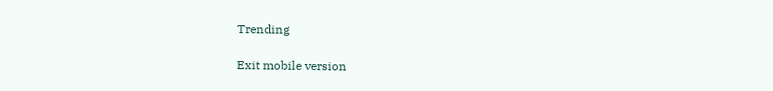Trending

Exit mobile version